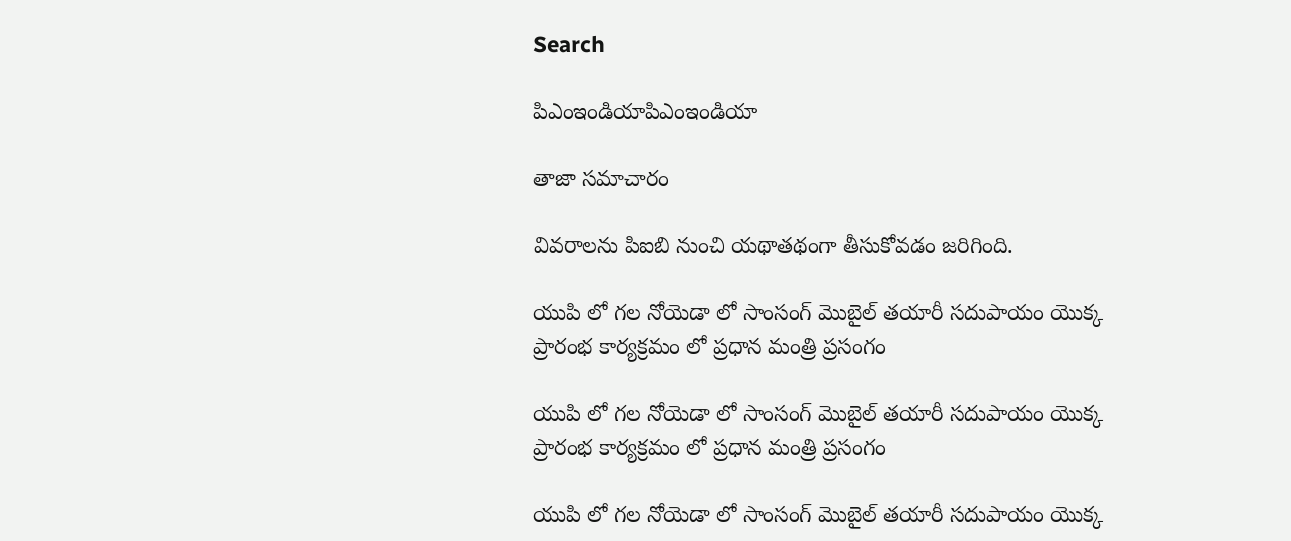Search

పిఎంఇండియాపిఎంఇండియా

తాజా స‌మాచారం

వివరాలను పిఐబి నుంచి యథాతథంగా తీసుకోవడం జరిగింది.

యుపి లో గల నోయెడా లో సాంసంగ్ మొబైల్ త‌యారీ సదుపాయం యొక్క ప్రారంభ కార్య‌క్ర‌మం లో ప్ర‌ధాన మంత్రి ప్ర‌సంగం

యుపి లో గల నోయెడా లో సాంసంగ్ మొబైల్ త‌యారీ సదుపాయం యొక్క ప్రారంభ కార్య‌క్ర‌మం లో ప్ర‌ధాన మంత్రి ప్ర‌సంగం

యుపి లో గల నోయెడా లో సాంసంగ్ మొబైల్ త‌యారీ సదుపాయం యొక్క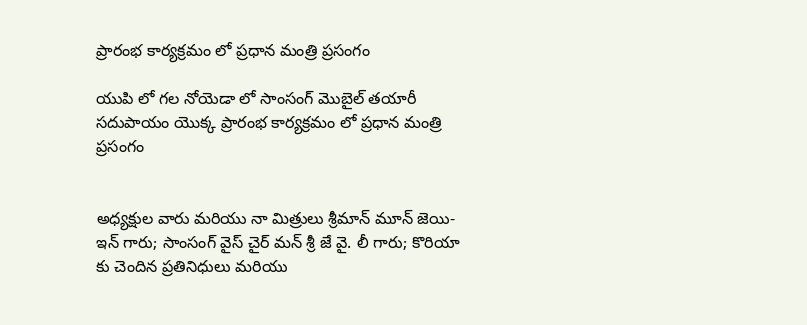ప్రారంభ కార్య‌క్ర‌మం లో ప్ర‌ధాన మంత్రి ప్ర‌సంగం

యుపి లో గల నోయెడా లో సాంసంగ్ మొబైల్ త‌యారీ సదుపాయం యొక్క ప్రారంభ కార్య‌క్ర‌మం లో ప్ర‌ధాన మంత్రి ప్ర‌సంగం


అధ్య‌క్షుల వారు మరియు నా మిత్రులు శ్రీ‌మాన్ మూన్ జెయి-ఇన్ గారు; సాంసంగ్ వైస్ చైర్ మన్ శ్రీ జే వై. లీ గారు; కొరియా కు చెందిన ప్ర‌తినిధులు మ‌రియు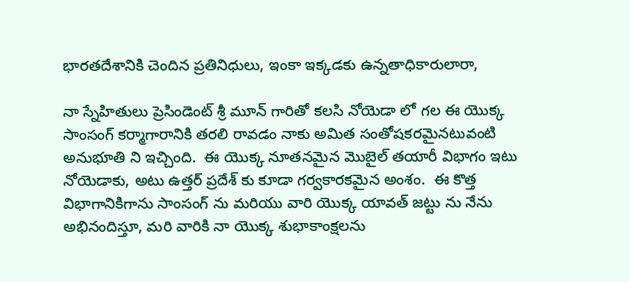భార‌త‌దేశానికి చెందిన ప్ర‌తినిధులు, ఇంకా ఇక్క‌డ‌కు ఉన్న‌తాధికారులారా,

నా స్నేహితులు ప్రెసిండెంట్ శ్రీ మూన్ గారితో క‌ల‌సి నోయెడా లో గల ఈ యొక్క సాంసంగ్ క‌ర్మాగారానికి త‌ర‌లి రావ‌డం నాకు అమిత సంతోష‌క‌ర‌మైనటువంటి అనుభూతి ని ఇచ్చింది.  ఈ యొక్క నూత‌నమైన మొబైల్ త‌యారీ విభాగం ఇటు నోయెడాకు, అటు ఉత్త‌ర్ ప్ర‌దేశ్ కు కూడా గ‌ర్వకారకమైన అంశం.  ఈ కొత్త విభాగానికిగాను సాంసంగ్ ను మ‌రియు వారి యొక్క యావ‌త్ జ‌ట్టు ను నేను అభినందిస్తూ, మ‌రి వారికి నా యొక్క శుభాకాంక్ష‌ల‌ను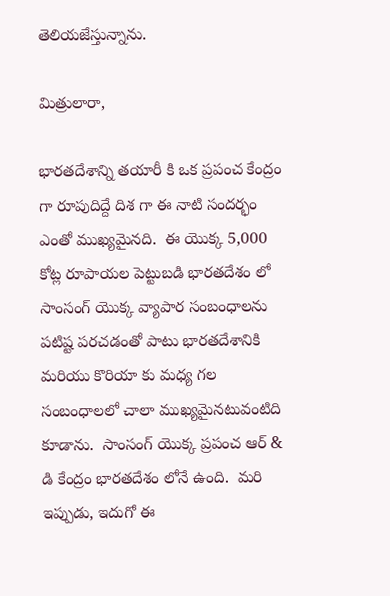తెలియజేస్తున్నాను.

మిత్రులారా,

భార‌త‌దేశాన్ని త‌యారీ కి ఒక ప్ర‌పంచ కేంద్రం గా రూపుదిద్దే దిశ‌ గా ఈ నాటి సందర్భం ఎంతో ముఖ్య‌మైనది.  ఈ యొక్క 5,000 కోట్ల రూపాయ‌ల పెట్టుబ‌డి భార‌త‌దేశం లో సాంసంగ్ యొక్క వ్యాపార సంబంధాల‌ను ప‌టిష్ట‌ ప‌ర‌చ‌డ‌ంతో పాటు భార‌త‌దేశానికి మ‌రియు కొరియా కు మ‌ధ్య గ‌ల సంబంధాల‌లో చాలా ముఖ్య‌మైన‌టువంటిది కూడాను.  సాంసంగ్ యొక్క ప్ర‌పంచ ఆర్ & డి కేంద్రం భార‌త‌దేశం లోనే ఉంది.  మరి ఇప్పుడు, ఇదుగో ఈ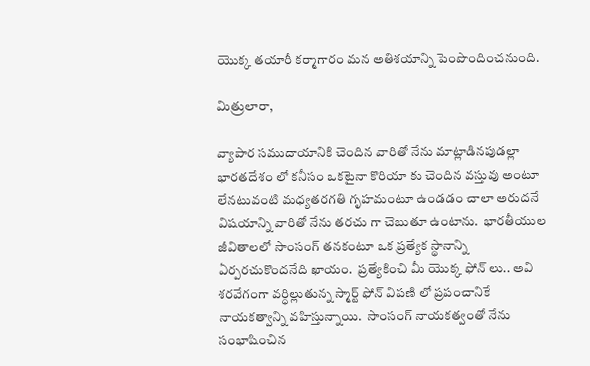యొక్క త‌యారీ క‌ర్మాగారం మ‌న అతిశ‌యాన్ని పెంపొందించనుంది.

మిత్రులారా,

వ్యాపార సముదాయానికి చెందిన వారితో నేను మాట్లాడిన‌పుడ‌ల్లా భార‌త‌దేశం లో క‌నీసం ఒక‌టైనా కొరియా కు చెందిన వ‌స్తువు అంటూ లేన‌టువంటి మ‌ధ్య‌త‌ర‌గ‌తి గృహమంటూ ఉండ‌డం చాలా అరుద‌నే విష‌యాన్ని వారితో నేను త‌రచు గా చెబుతూ ఉంటాను.  భార‌తీయుల జీవితాల‌లో సాంసంగ్ త‌న‌కంటూ ఒక ప్ర‌త్యేక స్థానాన్ని ఏర్ప‌ర‌చుకొంద‌నేది ఖాయం.  ప్ర‌త్యేకించి మీ యొక్క ఫోన్ లు.. అవి శ‌ర‌వేగంగా వ‌ర్ధిల్లుతున్న‌ స్మార్ట్ ఫోన్ విపణి లో ప్ర‌పంచానికే నాయ‌క‌త్వాన్ని వ‌హిస్తున్నాయి.  సాంసంగ్ నాయ‌క‌త్వంతో నేను సంభాషించిన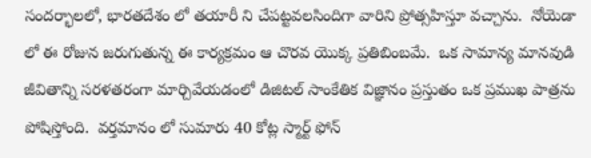సంద‌ర్భాల‌లో, భార‌త‌దేశం లో త‌యారీ ని చేప‌ట్ట‌వ‌ల‌సిందిగా వారిని ప్రోత్స‌హిస్తూ వ‌చ్చాను.  నోయెడా లో ఈ రోజున జ‌రుగుతున్న‌ ఈ కార్య‌క్ర‌మం ఆ చొర‌వ యొక్క ప్ర‌తిబింబ‌మే.  ఒక సామాన్య మాన‌వుడి జీవితాన్ని స‌ర‌ళ‌త‌రంగా మార్చివేయ‌డంలో డిజిట‌ల్ సాంకేతిక విజ్ఞానం ప్ర‌స్తుతం ఒక ప్ర‌ముఖ పాత్ర‌ను పోషిస్తోంది.  వ‌ర్త‌మానం లో సుమారు 40 కోట్ల స్మార్ట్ ఫోన్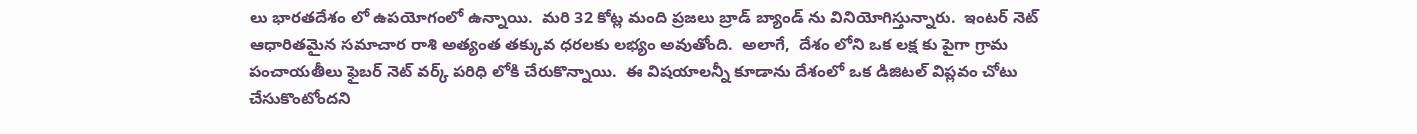లు భార‌త‌దేశం లో ఉప‌యోగంలో ఉన్నాయి.  మ‌రి 32 కోట్ల మంది ప్ర‌జ‌లు బ్రాడ్ బ్యాండ్ ను వినియోగిస్తున్నారు.  ఇంట‌ర్ నెట్ ఆధారితమైన స‌మాచార రాశి అత్యంత త‌క్కువ ధ‌ర‌ల‌కు ల‌భ్యం అవుతోంది.  అలాగే,  దేశం లోని ఒక ల‌క్ష‌ కు పైగా గ్రామ పంచాయ‌తీలు ఫైబ‌ర్ నెట్ వ‌ర్క్ ప‌రిధి లోకి చేరుకొన్నాయి.  ఈ విష‌యాల‌న్నీ కూడాను దేశంలో ఒక డిజిట‌ల్ విప్ల‌వం చోటు చేసుకొంటోంద‌ని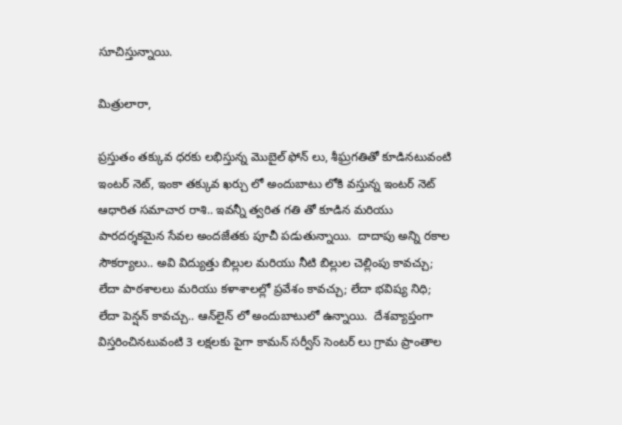సూచిస్తున్న‌ాయి.

మిత్రులారా,

ప్ర‌స్తుతం త‌క్కువ ధ‌ర‌కు ల‌భిస్తున్న మొబైల్ ఫోన్ లు, శీఘ్రగతితో కూడినటువంటి ఇంట‌ర్ నెట్, ఇంకా త‌క్కువ ఖ‌ర్చు లో అందుబాటు లోకి వ‌స్తున్న ఇంట‌ర్ నెట్ ఆధారిత స‌మాచార రాశి.. ఇవ‌న్నీ త్వరిత గ‌తి తో కూడిన మ‌రియు పార‌ద‌ర్శ‌క‌మైన సేవ‌ల అంద‌జేతకు పూచీ ప‌డుతున్నాయి.  దాదాపు అన్ని ర‌కాల సౌక‌ర్యాలు.. అవి విద్యుత్తు బిల్లుల మ‌రియు నీటి బిల్లుల చెల్లింపు కావ‌చ్చు; లేదా పాఠ‌శాలలు మ‌రియు క‌ళాశాల‌ల్లో ప్ర‌వేశం కావ‌చ్చు; లేదా భ‌విష్య నిధి; లేదా పెన్ష‌న్ కావ‌చ్చు.. ఆన్‌లైన్ లో అందుబాటులో ఉన్నాయి.  దేశ‌వ్యాప్తంగా విస్త‌రించిన‌టువంటి 3 ల‌క్ష‌ల‌కు పైగా కామ‌న్ స‌ర్వీస్ సెంట‌ర్ లు గ్రామ ప్రాంతాల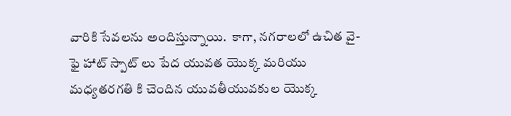వారికి సేవ‌ల‌ను అందిస్తున్నాయి.  కాగా, న‌గ‌రాల‌లో ఉచిత వై-ఫై హాట్ స్పాట్ లు పేద యువత యొక్క మ‌రియు మ‌ధ్య‌త‌ర‌గ‌తి కి చెందిన యువ‌తీయువ‌కుల యొక్క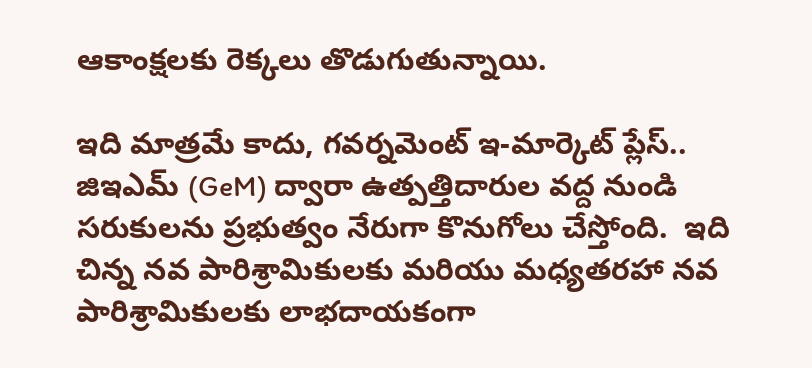ఆకాంక్ష‌ల‌కు రెక్క‌లు తొడుగుతున్నాయి.

ఇది మాత్ర‌మే కాదు, గ‌వ‌ర్న‌మెంట్ ఇ-మార్కెట్ ప్లేస్.. జిఇఎమ్‌ (GeM) ద్వారా ఉత్ప‌త్తిదారుల వ‌ద్ద నుండి స‌రుకుల‌ను ప్ర‌భుత్వం నేరుగా కొనుగోలు చేస్తోంది.  ఇది చిన్న న‌వ పారిశ్రామికుల‌కు మ‌రియు మ‌ధ్య‌త‌ర‌హా న‌వ పారిశ్రామికుల‌కు లాభ‌దాయ‌కంగా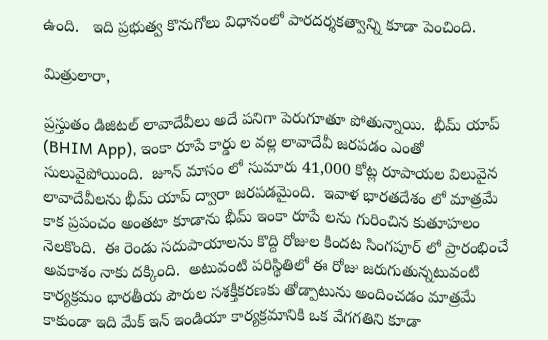ఉంది.   ఇది ప్ర‌భుత్వ కొనుగోలు విధానంలో పార‌ద‌ర్శ‌క‌త్వాన్ని కూడా పెంచింది.

మిత్రులారా,

ప్ర‌స్తుతం డిజిట‌ల్ లావాదేవీలు అదే ప‌నిగా పెరుగూతూ పోతున్నాయి.  భీమ్ యాప్ (BHIM App), ఇంకా రూపే కార్డు ల వ‌ల్ల లావాదేవీ జ‌ర‌ప‌డం ఎంతో సులువైపోయింది.  జూన్ మాసం లో సుమారు 41,000 కోట్ల రూపాయ‌ల విలువైన లావాదేవీలను భీమ్ యాప్ ద్వారా జ‌ర‌ప‌డ‌మైంది.  ఇవాళ భార‌త‌దేశం లో మాత్ర‌మే కాక ప్ర‌పంచం అంత‌టా కూడాను భీమ్ ఇంకా రూపే ల‌ను గురించిన కుతూహ‌లం నెల‌కొంది.  ఈ రెండు స‌దుపాయాల‌ను కొద్ది రోజుల కింద‌ట సింగ‌పూర్ లో ప్రారంభించే అవ‌కాశం నాకు ద‌క్కింది.  అటువంటి ప‌రిస్థితిలో ఈ రోజు జ‌రుగుతున్న‌టువంటి కార్య‌క్ర‌మం భార‌తీయ పౌరుల సశక్తీకరణకు తోడ్పాటును అందించ‌డం మాత్ర‌మే కాకుండా ఇది మేక్ ఇన్ ఇండియా కార్య‌క్ర‌మానికి ఒక వేగగతిని కూడా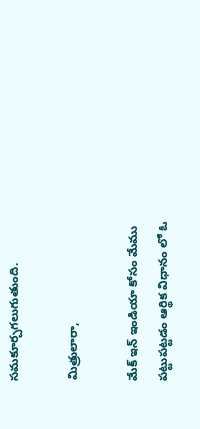స‌మ‌కూర్చ‌గ‌లుగుతుంది.

మిత్రులారా,

మేక్ ఇన్ ఇండియా కోసం మేము ప‌ట్టుప‌ట్ట‌డం ఆర్థిక విధానం లో ఓ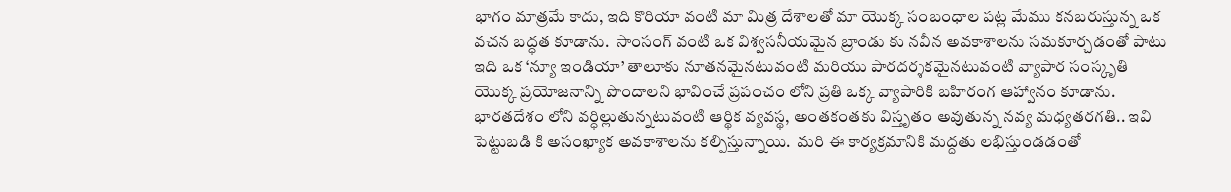భాగం మాత్ర‌మే కాదు, ఇది కొరియా వంటి మా మిత్ర దేశాల‌తో మా యొక్క సంబంధాల ప‌ట్ల మేము క‌న‌బ‌రుస్తున్న ఒక వ‌చ‌న బ‌ద్ధ‌త కూడాను.  సాంసంగ్ వంటి ఒక విశ్వ‌స‌నీయ‌మైన బ్రాండు కు న‌వీన అవ‌కాశాల‌ను స‌మ‌కూర్చ‌డంతో పాటు ఇది ఒక ‘న్యూ ఇండియా’ తాలూకు నూత‌నమైనటువంటి మ‌రియు పార‌ద‌ర్శ‌క‌మైన‌టువంటి వ్యాపార సంస్కృతి యొక్క ప్ర‌యోజ‌నాన్ని పొందాల‌ని భావించే ప్ర‌పంచం లోని ప్ర‌తి ఒక్క వ్యాపారికి బ‌హిరంగ ఆహ్వానం కూడాను.  భార‌త‌దేశం లోని వ‌ర్ధిల్లుతున్న‌టువంటి ఆర్థిక వ్య‌వ‌స్థ, అంత‌కంత‌కు విస్తృత‌ం అవుతున్న‌ న‌వ్య మ‌ధ్య‌త‌ర‌గ‌తి.. ఇవి పెట్టుబ‌డి కి అసంఖ్యాక అవ‌కాశాల‌ను కల్పిస్తున్నాయి.  మ‌రి ఈ కార్య‌క్ర‌మానికి మ‌ద్ద‌తు ల‌భిస్తుండ‌డ‌ంతో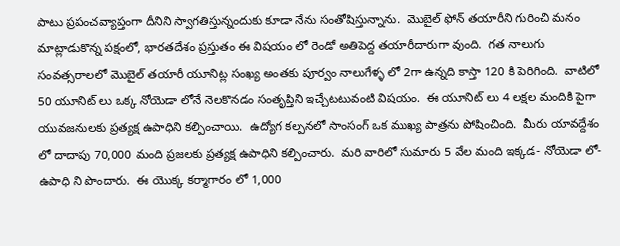పాటు ప్ర‌పంచ‌వ్యాప్తంగా దీనిని స్వాగ‌తిస్తున్నందుకు కూడా నేను సంతోషిస్తున్నాను.  మొబైల్ ఫోన్ త‌యారీని గురించి మ‌నం మాట్లాడుకొన్న ప‌క్షంలో, భార‌త‌దేశం ప్ర‌స్తుతం ఈ విష‌యం లో రెండో అతిపెద్ద త‌యారీదారుగా వుంది.  గ‌త నాలుగు సంవ‌త్స‌రాల‌లో మొబైల్ త‌యారీ యూనిట్ల సంఖ్య అంత‌కు పూర్వం నాలుగేళ్ళ‌ లో 2గా ఉన్న‌ది కాస్తా 120 కి పెరిగింది.  వాటిలో 50 యూనిట్ లు ఒక్క నోయెడా లోనే నెల‌కొన‌డం సంతృప్తిని ఇచ్చేట‌టువంటి విష‌యం.  ఈ యూనిట్ లు 4 ల‌క్ష‌ల మందికి పైగా యువ‌జ‌నుల‌కు ప్ర‌త్య‌క్ష ఉపాధిని క‌ల్పించాయి.  ఉద్యోగ క‌ల్ప‌న‌లో సాంసంగ్ ఒక ముఖ్య పాత్ర‌ను పోషించింది.  మీరు యావ‌ద్దేశం లో దాదాపు 70,000 మంది ప్ర‌జ‌ల‌కు ప్ర‌త్య‌క్ష ఉపాధిని క‌ల్పించారు.  మ‌రి వారిలో సుమారు 5 వేల మంది ఇక్క‌డ- నోయెడా లో- ఉపాధి ని పొందారు.  ఈ యొక్క క‌ర్మాగారం లో 1,000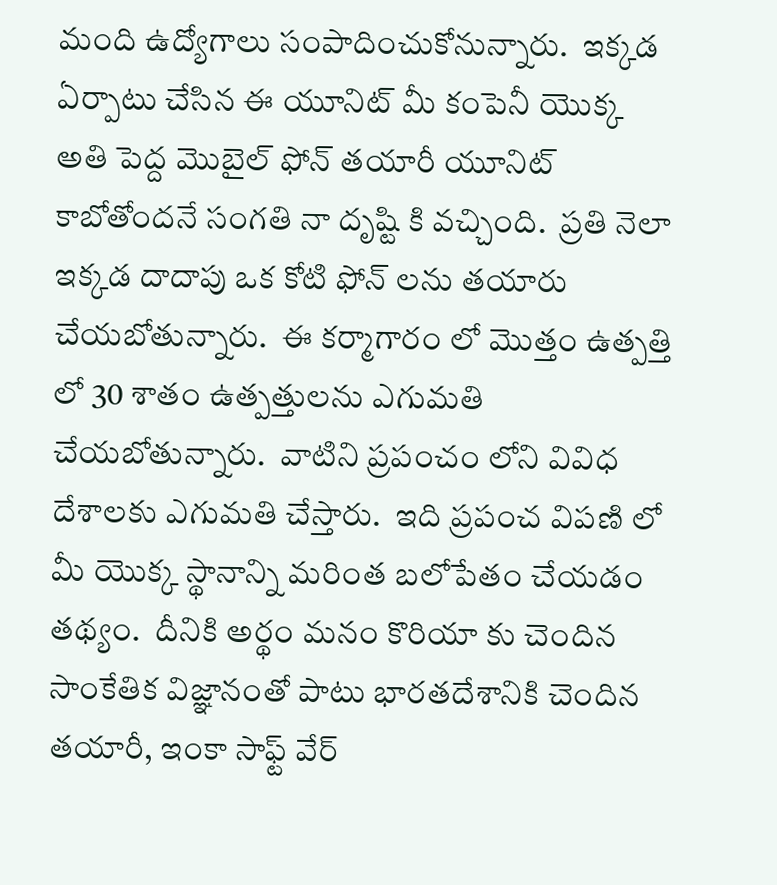మంది ఉద్యోగాలు సంపాదించుకోనున్నారు.  ఇక్క‌డ ఏర్పాటు చేసిన ఈ యూనిట్ మీ కంపెనీ యొక్క అతి పెద్ద మొబైల్ ఫోన్ త‌యారీ యూనిట్ కాబోతోంద‌నే సంగ‌తి నా దృష్టి కి వచ్చింది.  ప్ర‌తి నెలా ఇక్క‌డ దాదాపు ఒక కోటి ఫోన్ లను త‌యారు చేయబోతున్నారు.  ఈ కర్మాగారం లో మొత్తం ఉత్ప‌త్తి లో 30 శాతం ఉత్ప‌త్తుల‌ను ఎగుమ‌తి చేయ‌బోతున్నారు.  వాటిని ప్ర‌పంచం లోని వివిధ దేశాల‌కు ఎగుమ‌తి చేస్తారు.  ఇది ప్ర‌పంచ విప‌ణి లో మీ యొక్క స్థానాన్ని మ‌రింత బ‌లోపేతం చేయ‌డం త‌థ్యం.  దీనికి అర్థం మ‌నం కొరియా కు చెందిన సాంకేతిక విజ్ఞానంతో పాటు భార‌త‌దేశానికి చెందిన త‌యారీ, ఇంకా సాఫ్ట్ వేర్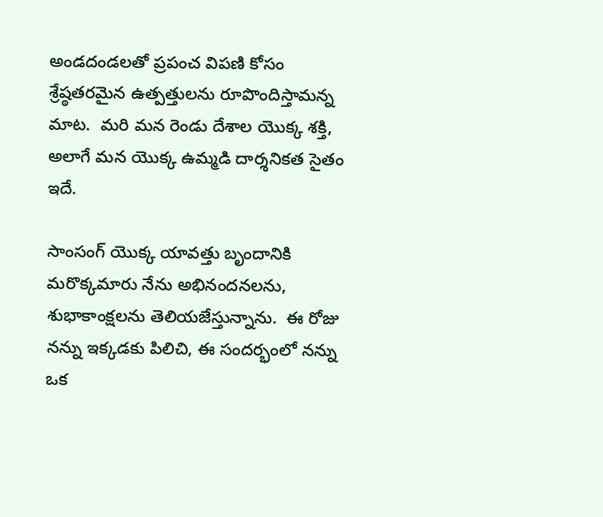అండ‌దండ‌ల‌తో ప్ర‌పంచ విప‌ణి కోసం శ్రేష్ఠ‌త‌ర‌మైన ఉత్ప‌త్తుల‌ను రూపొందిస్తామన్న మాట.  మ‌రి మన రెండు దేశాల యొక్క శ‌క్తి, అలాగే మ‌న యొక్క ఉమ్మ‌డి దార్శ‌నిక‌త సైతం ఇదే.

సాంసంగ్ యొక్క యావ‌త్తు బృందానికి మ‌రొక్క‌మారు నేను అభిన‌ందనల‌ను, శుభాకాంక్ష‌ల‌ను తెలియ‌జేస్తున్నాను.  ఈ రోజు న‌న్ను ఇక్క‌డకు పిలిచి, ఈ సంద‌ర్భంలో న‌న్ను ఒక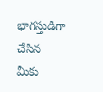భాగ‌స్తుడిగా చేసిన మీకు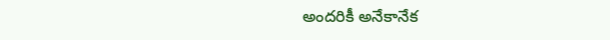అంద‌రికీ అనేకానేక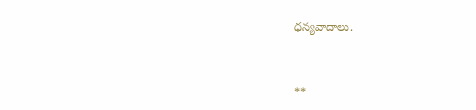ధ‌న్య‌వాదాలు.


**